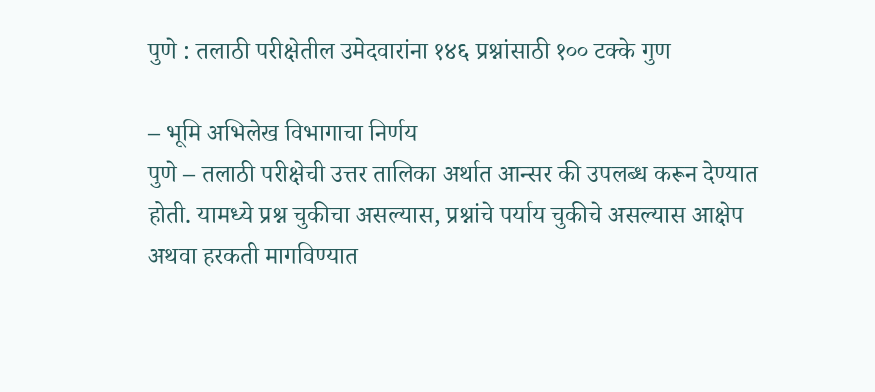पुणे : तलाठी परीक्षेतील उमेदवारांना १४६ प्रश्नांसाठी १०० टक्के गुण

– भूमि अभिलेख विभागाचा निर्णय
पुणे – तलाठी परीक्षेची उत्तर तालिका अर्थात आन्सर की उपलब्ध करून देण्यात होती. यामध्ये प्रश्न चुकीचा असल्यास, प्रश्नांचे पर्याय चुकीचे असल्यास आक्षेप अथवा हरकती मागविण्यात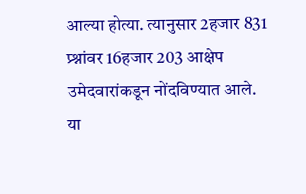आल्या होत्या. त्यानुसार 2हजार 831 प्र्श्नांवर 16हजार 203 आक्षेप उमेदवारांकडून नोंदविण्यात आले.
या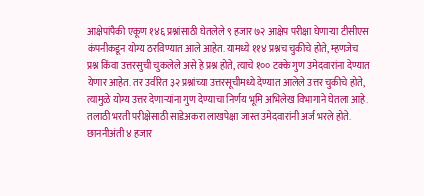आक्षेपांपैकी एकूण १४६ प्रश्नांसाठी घेतलेले ९ हजार ७२ आक्षेप परीक्षा घेणाऱ्या टीसीएस कंपनीकडून योग्य ठरविण्यात आले आहेत. यामध्ये ११४ प्रश्नच चुकीचे होते, म्हणजेच प्रश्न किंवा उत्तरसुची चुकलेले असे हे प्रश्न होते, त्याचे १०० टक्के गुण उमेदवारांना देण्यात येणार आहेत. तर उर्वरित ३२ प्रश्नांच्या उत्तरसूचीमध्ये देण्यात आलेले उत्तर चुकीचे होते, त्यामुळे योग्य उत्तर देणाऱ्यांना गुण देण्याचा निर्णय भूमि अभिलेख विभागाने घेतला आहे.
तलाठी भरती परीक्षेसाठी साडेअकरा लाखपेक्षा जास्त उमेदवारांनी अर्ज भरले होते. छाननीअंती ४ हजार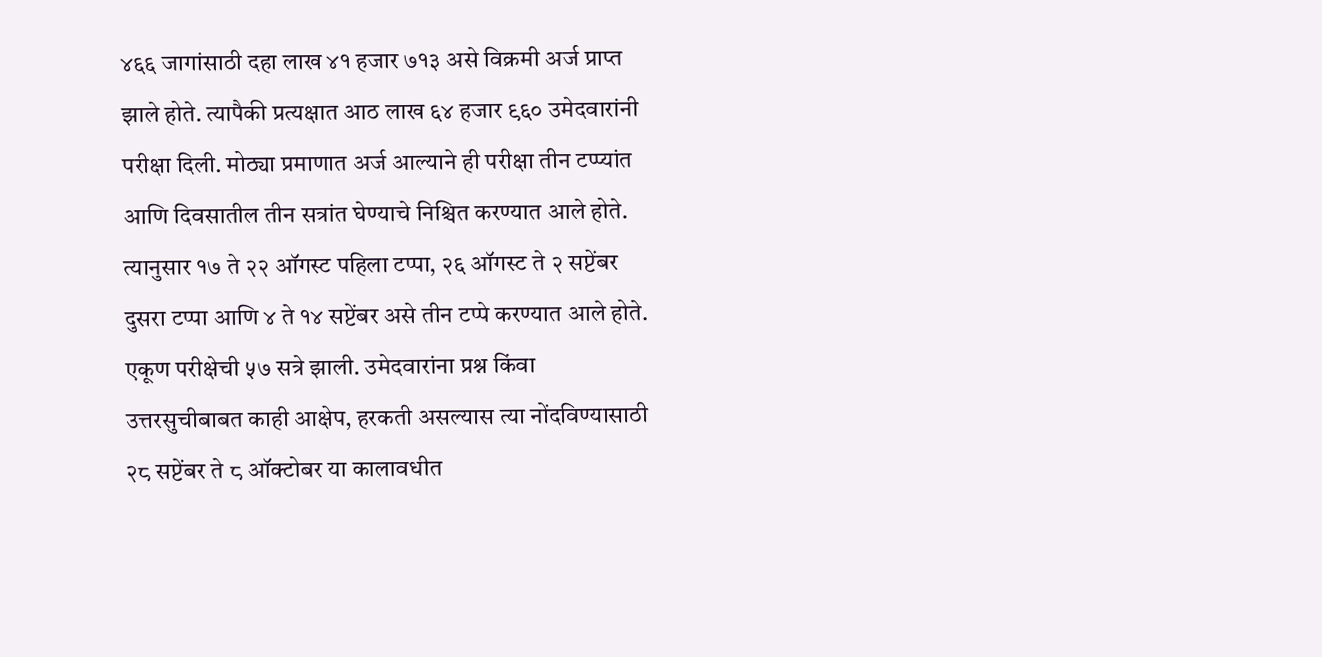४६६ जागांसाठी दहा लाख ४१ हजार ७१३ असे विक्रमी अर्ज प्राप्त झाले होते. त्यापैकी प्रत्यक्षात आठ लाख ६४ हजार ९६० उमेदवारांनी परीक्षा दिली. मोठ्या प्रमाणात अर्ज आल्याने ही परीक्षा तीन टप्प्यांत आणि दिवसातील तीन सत्रांत घेण्याचे निश्चित करण्यात आले होते.
त्यानुसार १७ ते २२ ऑगस्ट पहिला टप्पा, २६ ऑगस्ट ते २ सप्टेंबर दुसरा टप्पा आणि ४ ते १४ सप्टेंबर असे तीन टप्पे करण्यात आले होते. एकूण परीक्षेची ५७ सत्रे झाली. उमेदवारांना प्रश्न किंवा उत्तरसुचीबाबत काही आक्षेप, हरकती असल्यास त्या नोंदविण्यासाठी २८ सप्टेंबर ते ८ ऑक्टोबर या कालावधीत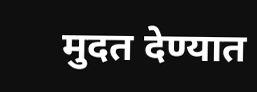मुदत देण्यात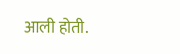आली होती.